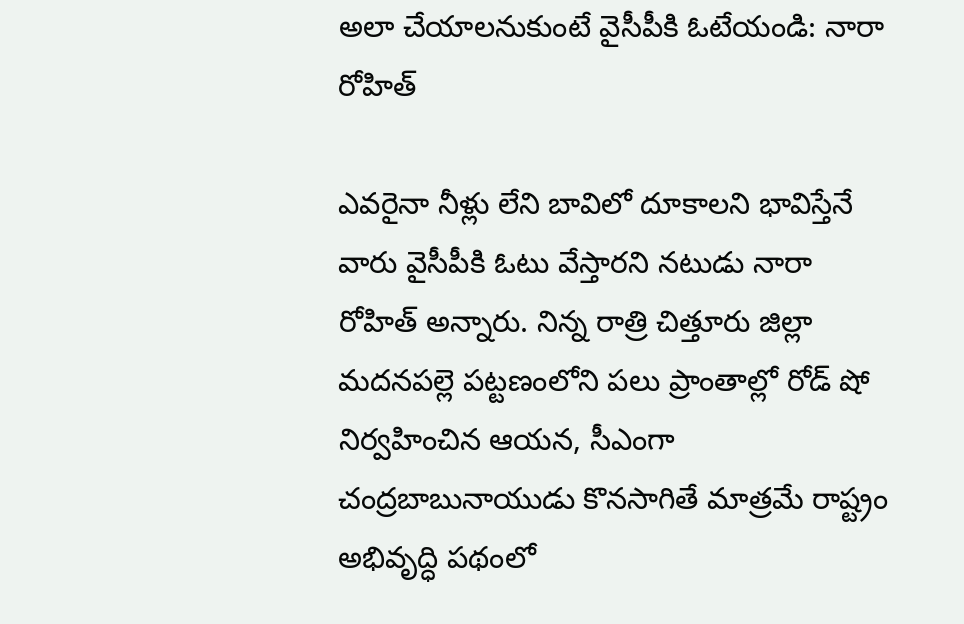అలా చేయాలనుకుంటే వైసీపీకి ఓటేయండి: నారా రోహిత్

ఎవరైనా నీళ్లు లేని బావిలో దూకాలని భావిస్తేనే వారు వైసీపీకి ఓటు వేస్తారని నటుడు నారా రోహిత్ అన్నారు. నిన్న రాత్రి చిత్తూరు జిల్లా మదనపల్లె పట్టణంలోని పలు ప్రాంతాల్లో రోడ్‌ షో నిర్వహించిన ఆయన, సీఎంగా చంద్రబాబునాయుడు కొనసాగితే మాత్రమే రాష్ట్రం అభివృద్ధి పథంలో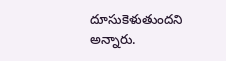దూసుకెళుతుందని అన్నారు.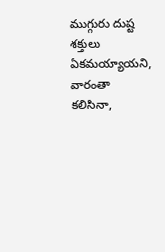ముగ్గురు దుష్ట శక్తులు ఏకమయ్యాయని, వారంతా కలిసినా,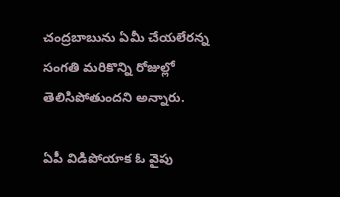చంద్రబాబును ఏమీ చేయలేరన్న సంగతి మరికొన్ని రోజుల్లో తెలిసిపోతుందని అన్నారు.

ఏపీ విడిపోయాక ఓ వైపు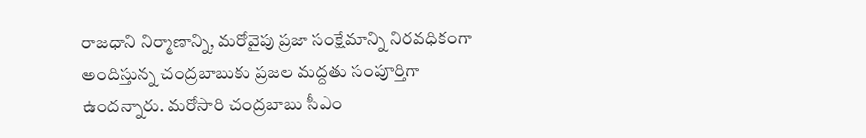రాజధాని నిర్మాణాన్ని, మరోవైపు ప్రజా సంక్షేమాన్ని నిరవధికంగా అందిస్తున్న చంద్రబాబుకు ప్రజల మద్దతు సంపూర్తిగా ఉందన్నారు. మరోసారి చంద్రబాబు సీఎం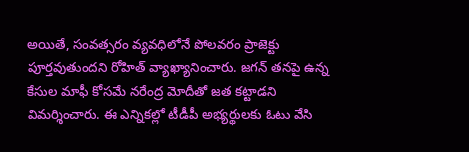అయితే, సంవత్సరం వ్యవధిలోనే పోలవరం ప్రాజెక్టు పూర్తవుతుందని రోహిత్ వ్యాఖ్యానించారు. జగన్ తనపై ఉన్న కేసుల మాఫీ కోసమే నరేంద్ర మోదీతో జత కట్టాడని విమర్శించారు. ఈ ఎన్నికల్లో టీడీపీ అభ్యర్థులకు ఓటు వేసి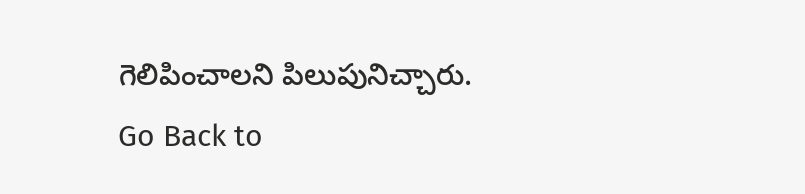గెలిపించాలని పిలుపునిచ్చారు.
Go Back to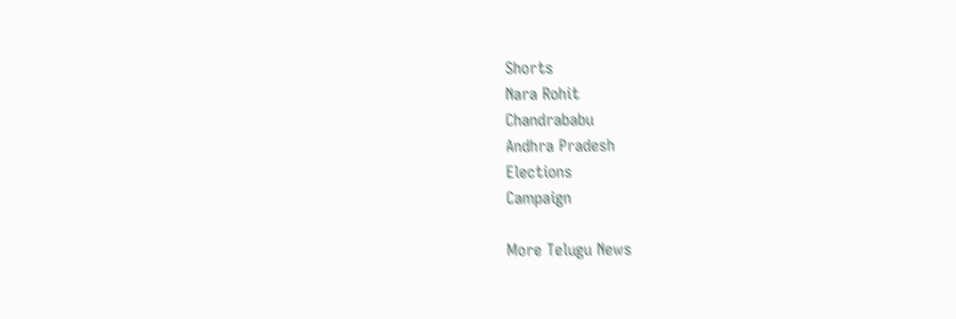Shorts
Nara Rohit
Chandrababu
Andhra Pradesh
Elections
Campaign

More Telugu News